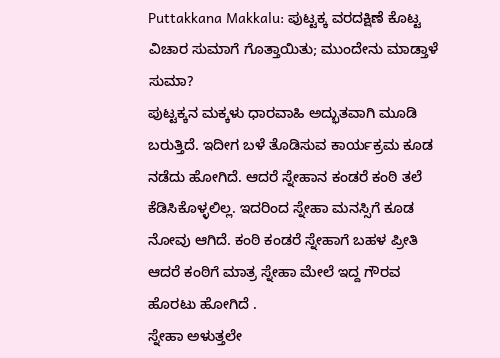Puttakkana Makkalu: ಪುಟ್ಟಕ್ಕ ವರದಕ್ಷಿಣೆ ಕೊಟ್ಟ ವಿಚಾರ ಸುಮಾಗೆ ಗೊತ್ತಾಯಿತು; ಮುಂದೇನು ಮಾಡ್ತಾಳೆ ಸುಮಾ?
ಪುಟ್ಟಕ್ಕನ ಮಕ್ಕಳು ಧಾರವಾಹಿ ಅದ್ಭುತವಾಗಿ ಮೂಡಿ ಬರುತ್ತಿದೆ. ಇದೀಗ ಬಳೆ ತೊಡಿಸುವ ಕಾರ್ಯಕ್ರಮ ಕೂಡ ನಡೆದು ಹೋಗಿದೆ. ಆದರೆ ಸ್ನೇಹಾನ ಕಂಡರೆ ಕಂಠಿ ತಲೆ ಕೆಡಿಸಿಕೊಳ್ಳಲಿಲ್ಲ. ಇದರಿಂದ ಸ್ನೇಹಾ ಮನಸ್ಸಿಗೆ ಕೂಡ ನೋವು ಆಗಿದೆ. ಕಂಠಿ ಕಂಡರೆ ಸ್ನೇಹಾಗೆ ಬಹಳ ಪ್ರೀತಿ ಆದರೆ ಕಂಠಿಗೆ ಮಾತ್ರ ಸ್ನೇಹಾ ಮೇಲೆ ಇದ್ದ ಗೌರವ ಹೊರಟು ಹೋಗಿದೆ .
ಸ್ನೇಹಾ ಅಳುತ್ತಲೇ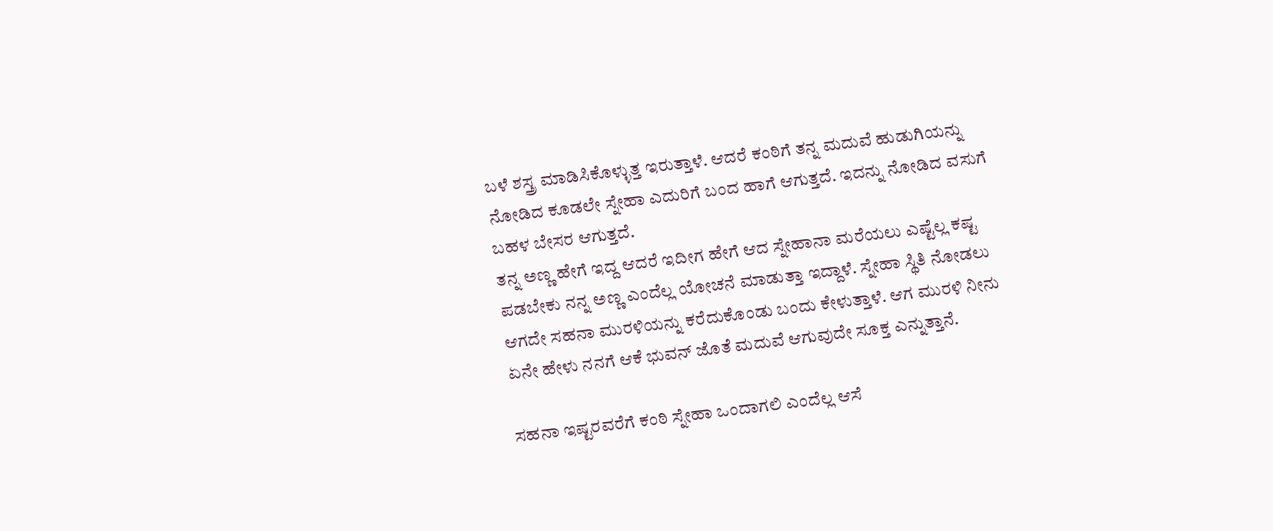ಬಳೆ ಶಸ್ತ್ರ ಮಾಡಿಸಿಕೊಳ್ಳುತ್ತ ಇರುತ್ತಾಳೆ. ಆದರೆ ಕಂಠಿಗೆ ತನ್ನ ಮದುವೆ ಹುಡುಗಿಯನ್ನು ನೋಡಿದ ಕೂಡಲೇ ಸ್ನೇಹಾ ಎದುರಿಗೆ ಬಂದ ಹಾಗೆ ಆಗುತ್ತದೆ. ಇದನ್ನು ನೋಡಿದ ವಸುಗೆ ಬಹಳ ಬೇಸರ ಆಗುತ್ತದೆ.
ತನ್ನ ಅಣ್ಣ ಹೇಗೆ ಇದ್ದ ಆದರೆ ಇದೀಗ ಹೇಗೆ ಆದ ಸ್ನೇಹಾನಾ ಮರೆಯಲು ಎಷ್ಟೆಲ್ಲ ಕಷ್ಟ ಪಡಬೇಕು ನನ್ನ ಅಣ್ಣ ಎಂದೆಲ್ಲ ಯೋಚನೆ ಮಾಡುತ್ತಾ ಇದ್ದಾಳೆ. ಸ್ನೇಹಾ ಸ್ಥಿತಿ ನೋಡಲು ಆಗದೇ ಸಹನಾ ಮುರಳಿಯನ್ನು ಕರೆದುಕೊಂಡು ಬಂದು ಕೇಳುತ್ತಾಳೆ. ಆಗ ಮುರಳಿ ನೀನು ಏನೇ ಹೇಳು ನನಗೆ ಆಕೆ ಭುವನ್ ಜೊತೆ ಮದುವೆ ಆಗುವುದೇ ಸೂಕ್ತ ಎನ್ನುತ್ತಾನೆ.

ಸಹನಾ ಇಷ್ಟರವರೆಗೆ ಕಂಠಿ ಸ್ನೇಹಾ ಒಂದಾಗಲಿ ಎಂದೆಲ್ಲ ಆಸೆ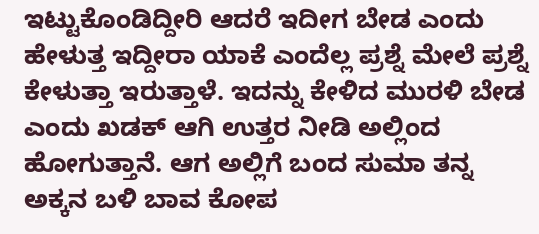ಇಟ್ಟುಕೊಂಡಿದ್ದೀರಿ ಆದರೆ ಇದೀಗ ಬೇಡ ಎಂದು ಹೇಳುತ್ತ ಇದ್ದೀರಾ ಯಾಕೆ ಎಂದೆಲ್ಲ ಪ್ರಶ್ನೆ ಮೇಲೆ ಪ್ರಶ್ನೆ ಕೇಳುತ್ತಾ ಇರುತ್ತಾಳೆ. ಇದನ್ನು ಕೇಳಿದ ಮುರಳಿ ಬೇಡ ಎಂದು ಖಡಕ್ ಆಗಿ ಉತ್ತರ ನೀಡಿ ಅಲ್ಲಿಂದ ಹೋಗುತ್ತಾನೆ. ಆಗ ಅಲ್ಲಿಗೆ ಬಂದ ಸುಮಾ ತನ್ನ ಅಕ್ಕನ ಬಳಿ ಬಾವ ಕೋಪ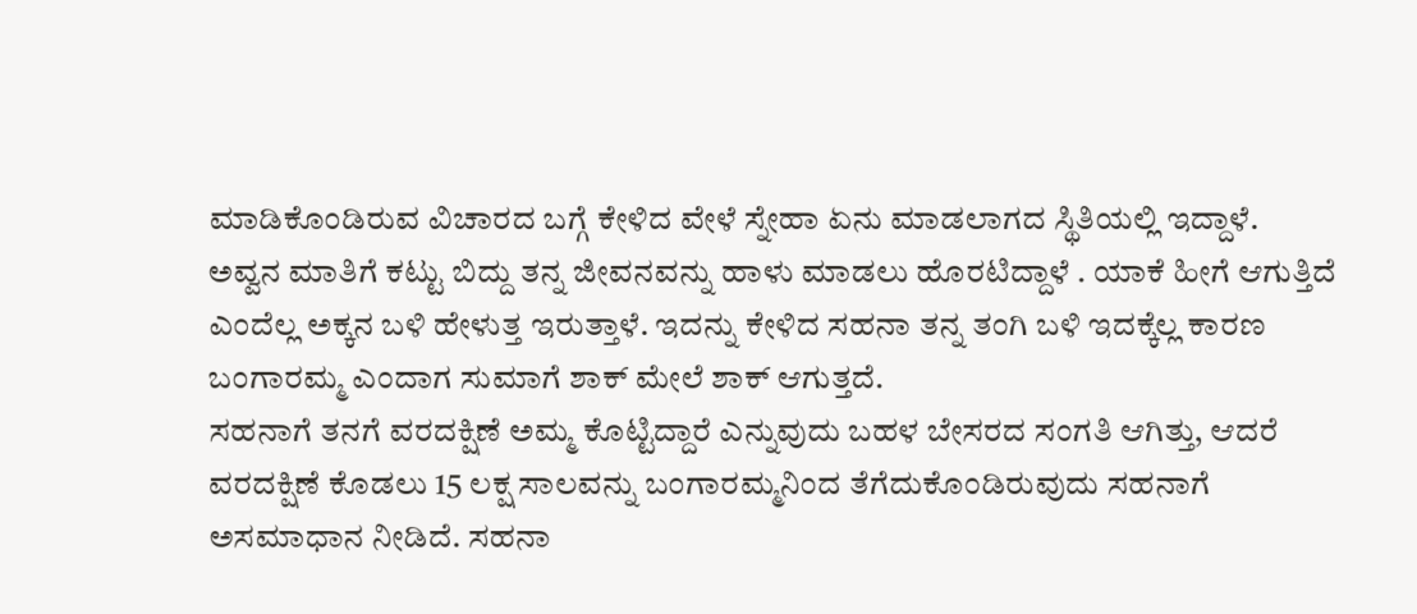ಮಾಡಿಕೊಂಡಿರುವ ವಿಚಾರದ ಬಗ್ಗೆ ಕೇಳಿದ ವೇಳೆ ಸ್ನೇಹಾ ಏನು ಮಾಡಲಾಗದ ಸ್ಥಿತಿಯಲ್ಲಿ ಇದ್ದಾಳೆ.
ಅವ್ವನ ಮಾತಿಗೆ ಕಟ್ಟು ಬಿದ್ದು ತನ್ನ ಜೀವನವನ್ನು ಹಾಳು ಮಾಡಲು ಹೊರಟಿದ್ದಾಳೆ . ಯಾಕೆ ಹೀಗೆ ಆಗುತ್ತಿದೆ ಎಂದೆಲ್ಲ ಅಕ್ಕನ ಬಳಿ ಹೇಳುತ್ತ ಇರುತ್ತಾಳೆ. ಇದನ್ನು ಕೇಳಿದ ಸಹನಾ ತನ್ನ ತಂಗಿ ಬಳಿ ಇದಕ್ಕೆಲ್ಲ ಕಾರಣ ಬಂಗಾರಮ್ಮ ಎಂದಾಗ ಸುಮಾಗೆ ಶಾಕ್ ಮೇಲೆ ಶಾಕ್ ಆಗುತ್ತದೆ.
ಸಹನಾಗೆ ತನಗೆ ವರದಕ್ಷಿಣೆ ಅಮ್ಮ ಕೊಟ್ಟಿದ್ದಾರೆ ಎನ್ನುವುದು ಬಹಳ ಬೇಸರದ ಸಂಗತಿ ಆಗಿತ್ತು, ಆದರೆ ವರದಕ್ಷಿಣೆ ಕೊಡಲು 15 ಲಕ್ಷ ಸಾಲವನ್ನು ಬಂಗಾರಮ್ಮನಿಂದ ತೆಗೆದುಕೊಂಡಿರುವುದು ಸಹನಾಗೆ ಅಸಮಾಧಾನ ನೀಡಿದೆ. ಸಹನಾ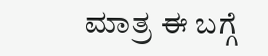ಮಾತ್ರ ಈ ಬಗ್ಗೆ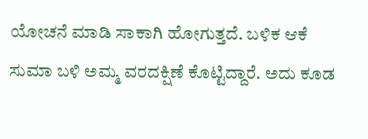ಯೋಚನೆ ಮಾಡಿ ಸಾಕಾಗಿ ಹೋಗುತ್ತದೆ. ಬಳಿಕ ಆಕೆ ಸುಮಾ ಬಳಿ ಅಮ್ಮ ವರದಕ್ಷಿಣೆ ಕೊಟ್ಟಿದ್ದಾರೆ. ಅದು ಕೂಡ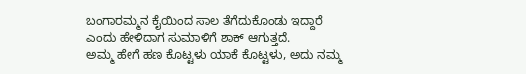ಬಂಗಾರಮ್ಮನ ಕೈಯಿಂದ ಸಾಲ ತೆಗೆದುಕೊಂಡು ಇದ್ದಾರೆ ಎಂದು ಹೇಳಿದಾಗ ಸುಮಾಳಿಗೆ ಶಾಕ್ ಆಗುತ್ತದೆ.
ಅಮ್ಮ ಹೇಗೆ ಹಣ ಕೊಟ್ಟಳು ಯಾಕೆ ಕೊಟ್ಟಳು, ಅದು ನಮ್ಮ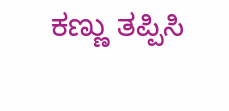ಕಣ್ಣು ತಪ್ಪಿಸಿ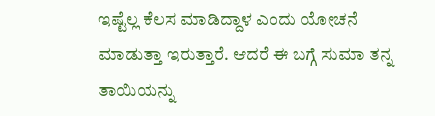ಇಷ್ಟೆಲ್ಲ ಕೆಲಸ ಮಾಡಿದ್ದಾಳ ಎಂದು ಯೋಚನೆ ಮಾಡುತ್ತಾ ಇರುತ್ತಾರೆ. ಆದರೆ ಈ ಬಗ್ಗೆ ಸುಮಾ ತನ್ನ ತಾಯಿಯನ್ನು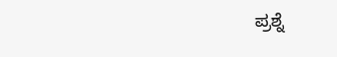ಪ್ರಶ್ನೆ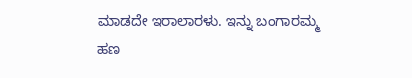ಮಾಡದೇ ಇರಾಲಾರಳು. ಇನ್ನು ಬಂಗಾರಮ್ಮ ಹಣ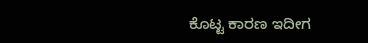ಕೊಟ್ಟ ಕಾರಣ ಇದೀಗ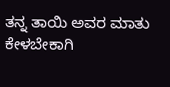ತನ್ನ ತಾಯಿ ಅವರ ಮಾತು ಕೇಳಬೇಕಾಗಿ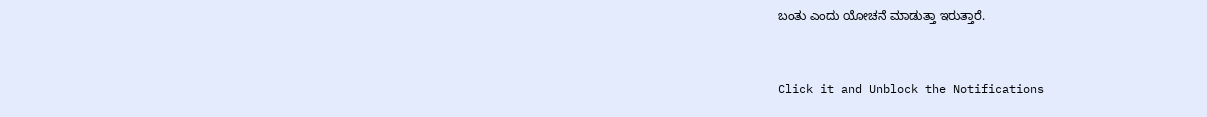ಬಂತು ಎಂದು ಯೋಚನೆ ಮಾಡುತ್ತಾ ಇರುತ್ತಾರೆ.


Click it and Unblock the Notifications